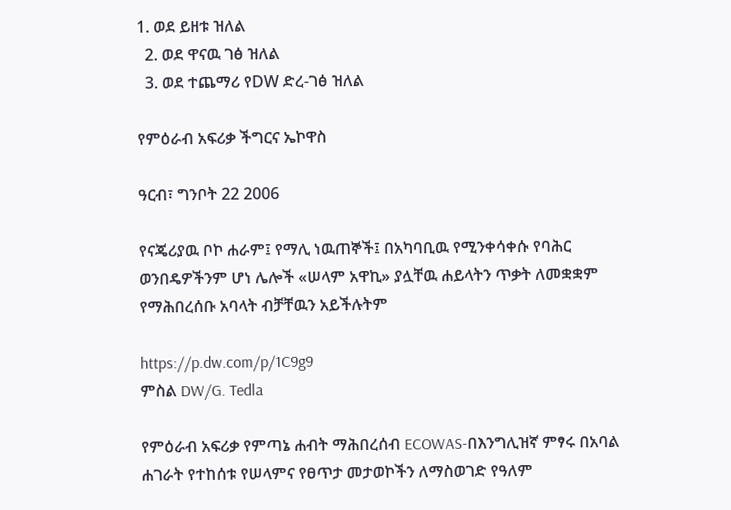1. ወደ ይዘቱ ዝለል
  2. ወደ ዋናዉ ገፅ ዝለል
  3. ወደ ተጨማሪ የDW ድረ-ገፅ ዝለል

የምዕራብ አፍሪቃ ችግርና ኤኮዋስ

ዓርብ፣ ግንቦት 22 2006

የናጄሪያዉ ቦኮ ሐራም፤ የማሊ ነዉጠኞች፤ በአካባቢዉ የሚንቀሳቀሱ የባሕር ወንበዴዎችንም ሆነ ሌሎች «ሠላም አዋኪ» ያሏቸዉ ሐይላትን ጥቃት ለመቋቋም የማሕበረሰቡ አባላት ብቻቸዉን አይችሉትም

https://p.dw.com/p/1C9g9
ምስል DW/G. Tedla

የምዕራብ አፍሪቃ የምጣኔ ሐብት ማሕበረሰብ ECOWAS-በእንግሊዝኛ ምፃሩ በአባል ሐገራት የተከሰቱ የሠላምና የፀጥታ መታወኮችን ለማስወገድ የዓለም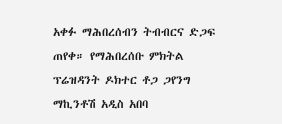አቀፉ ማሕበረሰብን ትብብርና ድጋፍ ጠየቀ። የማሕበረሰቡ ምክትል ፕሬዝዳንት ዶክተር ቶጋ ጋየንግ ማኪንቶሽ አዲስ አበባ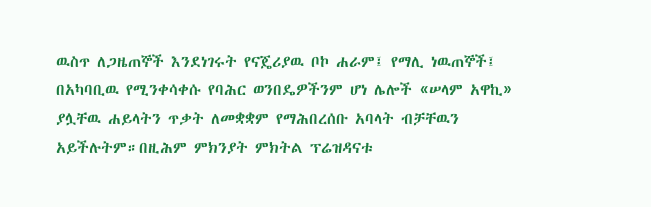ዉስጥ ለጋዜጠኞች እንደነገሩት የናጄሪያዉ ቦኮ ሐራም፤ የማሊ ነዉጠኞች፤ በአካባቢዉ የሚንቀሳቀሱ የባሕር ወንበዴዎችንም ሆነ ሌሎች «ሠላም አዋኪ» ያሏቸዉ ሐይላትን ጥቃት ለመቋቋም የማሕበረሰቡ አባላት ብቻቸዉን አይችሉትም።በዚሕም ምክንያት ምክትል ፕሬዝዳናቱ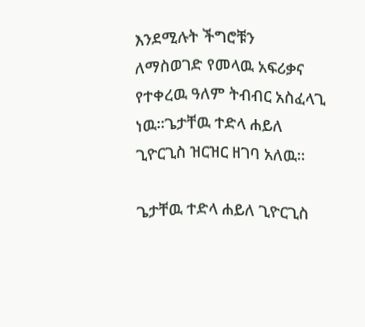እንደሚሉት ችግሮቹን ለማስወገድ የመላዉ አፍሪቃና የተቀረዉ ዓለም ትብብር አስፈላጊ ነዉ።ጌታቸዉ ተድላ ሐይለ ጊዮርጊስ ዝርዝር ዘገባ አለዉ።

ጌታቸዉ ተድላ ሐይለ ጊዮርጊስ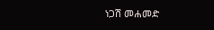ነጋሽ መሐመድ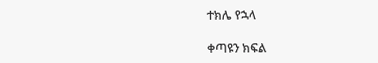ተክሌ የኋላ

ቀጣዩን ክፍል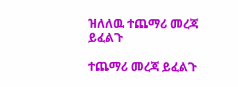ዝለለዉ ተጨማሪ መረጃ ይፈልጉ

ተጨማሪ መረጃ ይፈልጉ